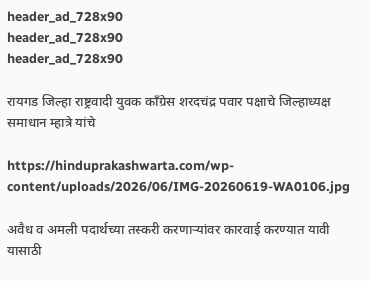header_ad_728x90
header_ad_728x90
header_ad_728x90

रायगड जिल्हा राष्ट्रवादी युवक काँग्रेस शरदचंद्र पवार पक्षाचे जिल्हाध्यक्ष समाधान म्हात्रे यांचे

https://hinduprakashwarta.com/wp-content/uploads/2026/06/IMG-20260619-WA0106.jpg

अवैध व अमली पदार्थच्या तस्करी करणाऱ्यांवर कारवाई करण्यात यावी यासाठी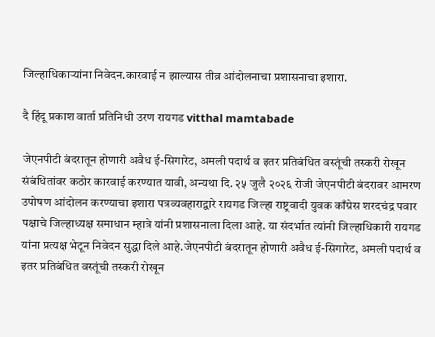जिल्हाधिकाऱ्यांना निवेदन.कारवाई न झाल्यास तीव्र आंदोलनाचा प्रशासनाचा इशारा.

दै हिंदू प्रकाश वार्ता प्रतिनिधी उरण रायगड vitthal mamtabade

जेएनपीटी बंदरातून होणारी अवैध ई-सिगारेट, अमली पदार्थ व इतर प्रतिबंधित वस्तूंची तस्करी रोखून संबंधितांवर कठोर कारवाई करण्यात यावी, अन्यथा दि. २५ जुलै २०२६ रोजी जेएनपीटी बंदरावर आमरण उपोषण आंदोलन करण्याचा इशारा पत्रव्यवहाराद्वारे रायगड जिल्हा राष्ट्रवादी युवक काँग्रेस शरदचंद्र पवार पक्षाचे जिल्हाध्यक्ष समाधान म्हात्रे यांनी प्रशासनाला दिला आहे. या संदर्भात त्यांनी जिल्हाधिकारी रायगड यांना प्रत्यक्ष भेटून निवेदन सुद्धा दिले आहे.जेएनपीटी बंदरातून होणारी अवैध ई-सिगारेट, अमली पदार्थ व इतर प्रतिबंधित वस्तूंची तस्करी रोखून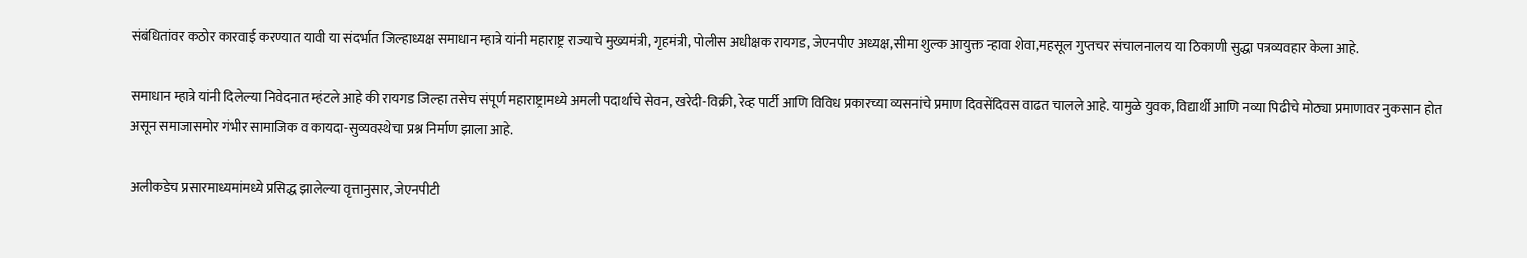संबंधितांवर कठोर कारवाई करण्यात यावी या संदर्भात जिल्हाध्यक्ष समाधान म्हात्रे यांनी महाराष्ट्र राज्याचे मुख्यमंत्री, गृहमंत्री, पोलीस अधीक्षक रायगड, जेएनपीए अध्यक्ष,सीमा शुल्क आयुक्त न्हावा शेवा,महसूल गुप्तचर संचालनालय या ठिकाणी सुद्धा पत्रव्यवहार केला आहे.

समाधान म्हात्रे यांनी दिलेल्या निवेदनात म्हंटले आहे की रायगड जिल्हा तसेच संपूर्ण महाराष्ट्रामध्ये अमली पदार्थाचे सेवन, खरेदी-विक्री, रेव्ह पार्टी आणि विविध प्रकारच्या व्यसनांचे प्रमाण दिवसेंदिवस वाढत चालले आहे. यामुळे युवक, विद्यार्थी आणि नव्या पिढीचे मोठ्या प्रमाणावर नुकसान होत असून समाजासमोर गंभीर सामाजिक व कायदा-सुव्यवस्थेचा प्रश्न निर्माण झाला आहे.

अलीकडेच प्रसारमाध्यमांमध्ये प्रसिद्ध झालेल्या वृत्तानुसार, जेएनपीटी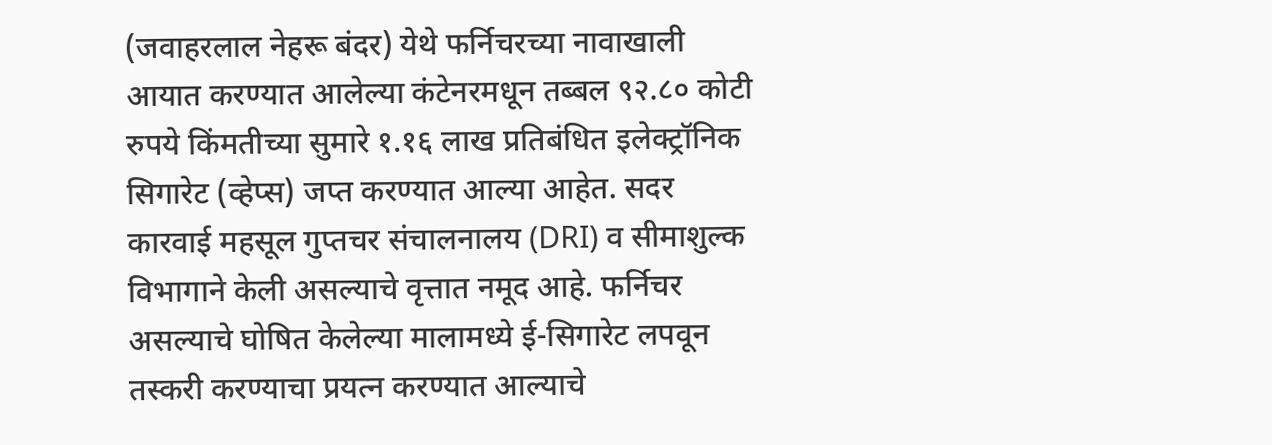(जवाहरलाल नेहरू बंदर) येथे फर्निचरच्या नावाखाली आयात करण्यात आलेल्या कंटेनरमधून तब्बल ९२.८० कोटी रुपये किंमतीच्या सुमारे १.१६ लाख प्रतिबंधित इलेक्ट्रॉनिक सिगारेट (व्हेप्स) जप्त करण्यात आल्या आहेत. सदर कारवाई महसूल गुप्तचर संचालनालय (DRI) व सीमाशुल्क विभागाने केली असल्याचे वृत्तात नमूद आहे. फर्निचर असल्याचे घोषित केलेल्या मालामध्ये ई-सिगारेट लपवून तस्करी करण्याचा प्रयत्न करण्यात आल्याचे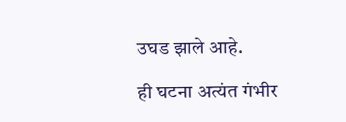उघड झाले आहे.

ही घटना अत्यंत गंभीर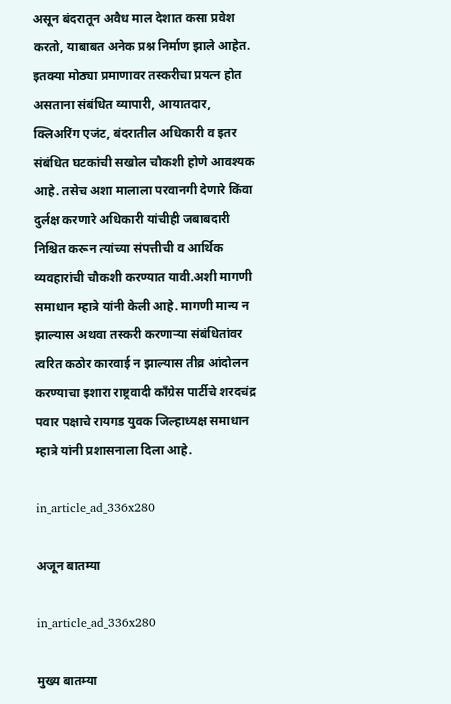असून बंदरातून अवैध माल देशात कसा प्रवेश करतो, याबाबत अनेक प्रश्न निर्माण झाले आहेत. इतक्या मोठ्या प्रमाणावर तस्करीचा प्रयत्न होत असताना संबंधित व्यापारी, आयातदार, क्लिअरिंग एजंट, बंदरातील अधिकारी व इतर संबंधित घटकांची सखोल चौकशी होणे आवश्यक आहे. तसेच अशा मालाला परवानगी देणारे किंवा दुर्लक्ष करणारे अधिकारी यांचीही जबाबदारी निश्चित करून त्यांच्या संपत्तीची व आर्थिक व्यवहारांची चौकशी करण्यात यावी.अशी मागणी समाधान म्हात्रे यांनी केली आहे. मागणी मान्य न झाल्यास अथवा तस्करी करणाऱ्या संबंधितांवर त्वरित कठोर कारवाई न झाल्यास तीव्र आंदोलन करण्याचा इशारा राष्ट्रवादी काँग्रेस पार्टीचे शरदचंद्र  पवार पक्षाचे रायगड युवक जिल्हाध्यक्ष समाधान म्हात्रे यांनी प्रशासनाला दिला आहे.

in_article_ad_336x280

अजून बातम्या

in_article_ad_336x280

मुख्य बातम्या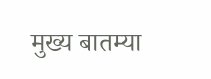मुख्य बातम्या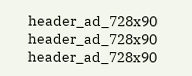header_ad_728x90
header_ad_728x90
header_ad_728x90